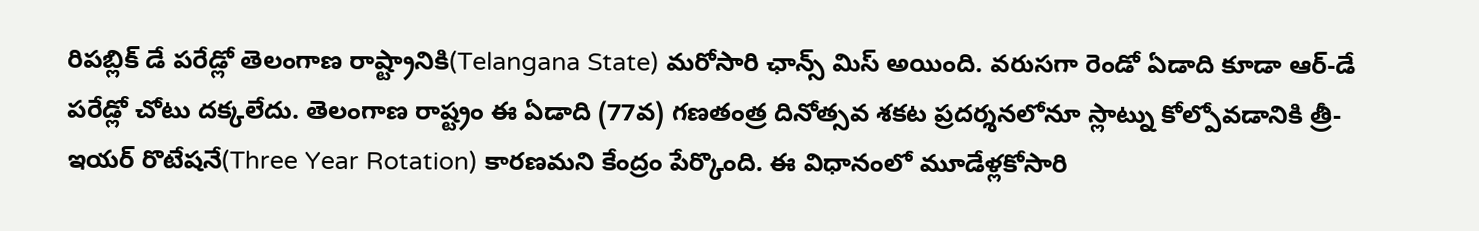రిపబ్లిక్ డే పరేడ్లో తెలంగాణ రాష్ట్రానికి(Telangana State) మరోసారి ఛాన్స్ మిస్ అయింది. వరుసగా రెండో ఏడాది కూడా ఆర్-డే పరేడ్లో చోటు దక్కలేదు. తెలంగాణ రాష్ట్రం ఈ ఏడాది (77వ) గణతంత్ర దినోత్సవ శకట ప్రదర్శనలోనూ స్లాట్ను కోల్పోవడానికి త్రీ-ఇయర్ రొటేషనే(Three Year Rotation) కారణమని కేంద్రం పేర్కొంది. ఈ విధానంలో మూడేళ్లకోసారి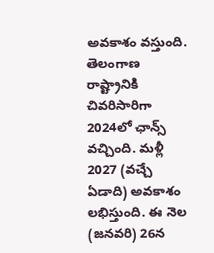అవకాశం వస్తుంది. తెలంగాణ రాష్ట్రానికి చివరిసారిగా 2024లో ఛాన్స్ వచ్చింది. మళ్లీ 2027 (వచ్చే ఏడాది) అవకాశం లభిస్తుంది. ఈ నెల (జనవరి) 26న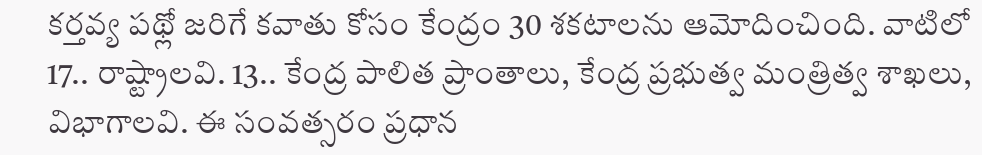కర్తవ్య పథ్లో జరిగే కవాతు కోసం కేంద్రం 30 శకటాలను ఆమోదించింది. వాటిలో 17.. రాష్ట్రాలవి. 13.. కేంద్ర పాలిత ప్రాంతాలు, కేంద్ర ప్రభుత్వ మంత్రిత్వ శాఖలు, విభాగాలవి. ఈ సంవత్సరం ప్రధాన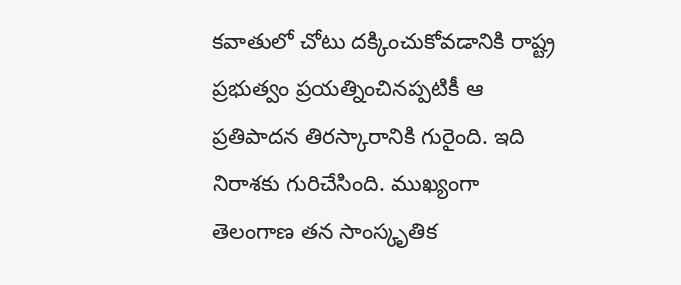కవాతులో చోటు దక్కించుకోవడానికి రాష్ట్ర ప్రభుత్వం ప్రయత్నించినప్పటికీ ఆ ప్రతిపాదన తిరస్కారానికి గురైంది. ఇది నిరాశకు గురిచేసింది. ముఖ్యంగా తెలంగాణ తన సాంస్కృతిక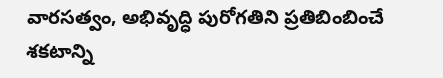వారసత్వం, అభివృద్ధి పురోగతిని ప్రతిబింబించే శకటాన్ని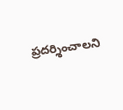ప్రదర్శించాలని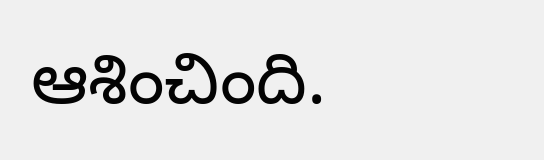ఆశించింది.